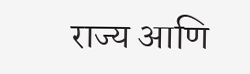राज्य आणि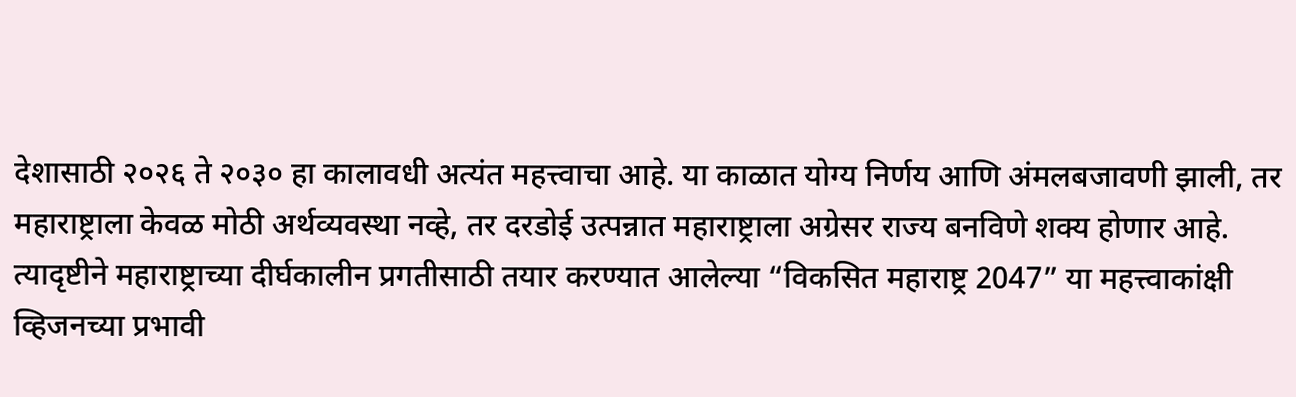देशासाठी २०२६ ते २०३० हा कालावधी अत्यंत महत्त्वाचा आहे. या काळात योग्य निर्णय आणि अंमलबजावणी झाली, तर महाराष्ट्राला केवळ मोठी अर्थव्यवस्था नव्हे, तर दरडोई उत्पन्नात महाराष्ट्राला अग्रेसर राज्य बनविणे शक्य होणार आहे. त्यादृष्टीने महाराष्ट्राच्या दीर्घकालीन प्रगतीसाठी तयार करण्यात आलेल्या “विकसित महाराष्ट्र 2047” या महत्त्वाकांक्षी व्हिजनच्या प्रभावी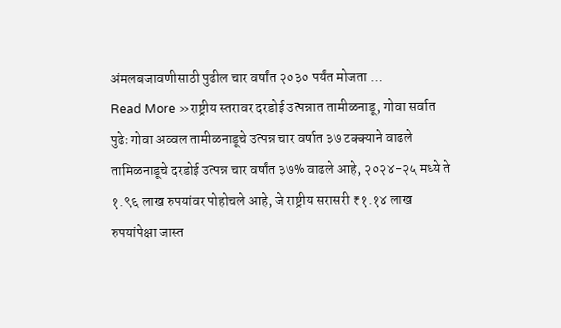अंमलबजावणीसाठी पुढील चार वर्षांत २०३० पर्यंत मोजता …
Read More »राष्ट्रीय स्तरावर दरडोई उत्पन्नात तामीळनाडू, गोवा सर्वात पुढेः गोवा अव्वल तामीळनाडूचे उत्पन्न चार वर्षात ३७ टक्क्याने वाढले
तामिळनाडूचे दरडोई उत्पन्न चार वर्षांत ३७% वाढले आहे, २०२४-२५ मध्ये ते १.९६ लाख रुपयांवर पोहोचले आहे, जे राष्ट्रीय सरासरी ₹१.१४ लाख रुपयांपेक्षा जास्त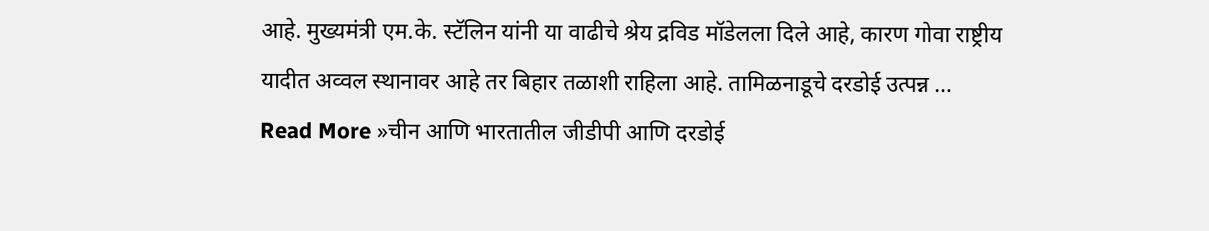आहे. मुख्यमंत्री एम.के. स्टॅलिन यांनी या वाढीचे श्रेय द्रविड मॉडेलला दिले आहे, कारण गोवा राष्ट्रीय यादीत अव्वल स्थानावर आहे तर बिहार तळाशी राहिला आहे. तामिळनाडूचे दरडोई उत्पन्न …
Read More »चीन आणि भारतातील जीडीपी आणि दरडोई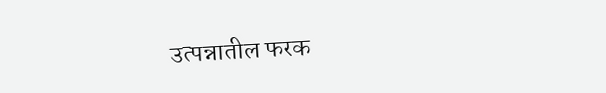उत्पन्नातील फरक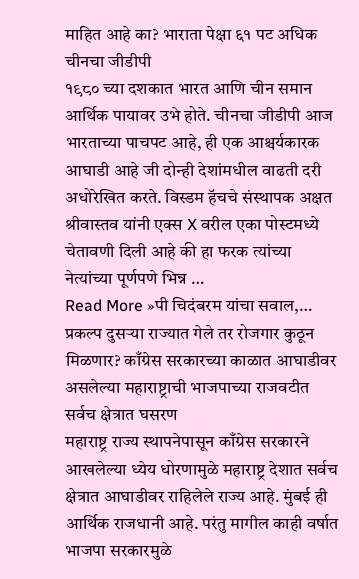माहित आहे का? भाराता पेक्षा ६१ पट अधिक चीनचा जीडीपी
१९८० च्या दशकात भारत आणि चीन समान आर्थिक पायावर उभे होते. चीनचा जीडीपी आज भारताच्या पाचपट आहे, ही एक आश्चर्यकारक आघाडी आहे जी दोन्ही देशांमधील वाढती दरी अधोरेखित करते. विस्डम हॅचचे संस्थापक अक्षत श्रीवास्तव यांनी एक्स X वरील एका पोस्टमध्ये चेतावणी दिली आहे की हा फरक त्यांच्या नेत्यांच्या पूर्णपणे भिन्न …
Read More »पी चिदंबरम यांचा सवाल,… प्रकल्प दुसऱ्या राज्यात गेले तर रोजगार कुठून मिळणार? काँग्रेस सरकारच्या काळात आघाडीवर असलेल्या महाराष्ट्राची भाजपाच्या राजवटीत सर्वच क्षेत्रात घसरण
महाराष्ट्र राज्य स्थापनेपासून काँग्रेस सरकारने आखलेल्या ध्येय धोरणामुळे महाराष्ट्र देशात सर्वच क्षेत्रात आघाडीवर राहिलेले राज्य आहे. मुंबई ही आर्थिक राजधानी आहे. परंतु मागील काही वर्षात भाजपा सरकारमुळे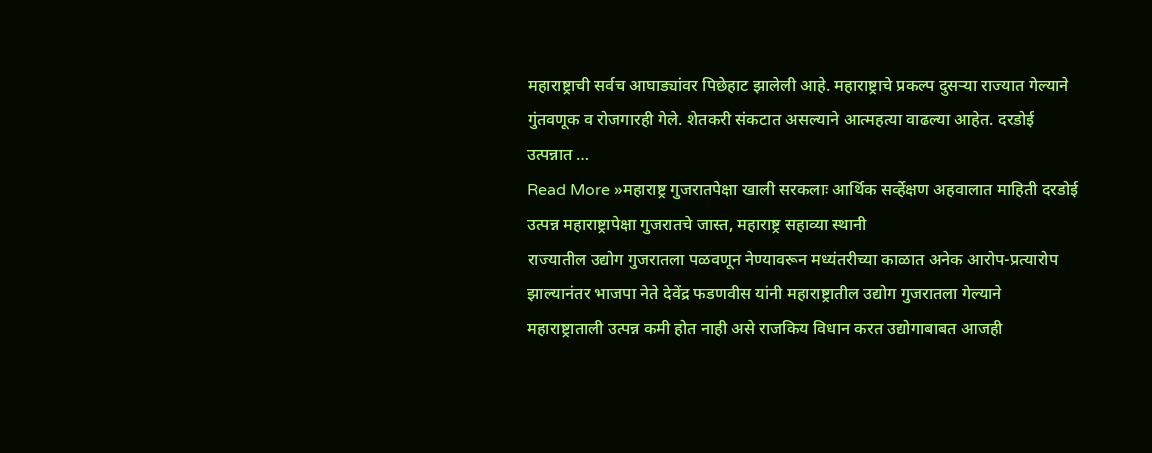महाराष्ट्राची सर्वच आघाड्यांवर पिछेहाट झालेली आहे. महाराष्ट्राचे प्रकल्प दुसऱ्या राज्यात गेल्याने गुंतवणूक व रोजगारही गेले. शेतकरी संकटात असल्याने आत्महत्या वाढल्या आहेत. दरडोई उत्पन्नात …
Read More »महाराष्ट्र गुजरातपेक्षा खाली सरकलाः आर्थिक सर्व्हेक्षण अहवालात माहिती दरडोई उत्पन्न महाराष्ट्रापेक्षा गुजरातचे जास्त, महाराष्ट्र सहाव्या स्थानी
राज्यातील उद्योग गुजरातला पळवणून नेण्यावरून मध्यंतरीच्या काळात अनेक आरोप-प्रत्यारोप झाल्यानंतर भाजपा नेते देवेंद्र फडणवीस यांनी महाराष्ट्रातील उद्योग गुजरातला गेल्याने महाराष्ट्राताली उत्पन्न कमी होत नाही असे राजकिय विधान करत उद्योगाबाबत आजही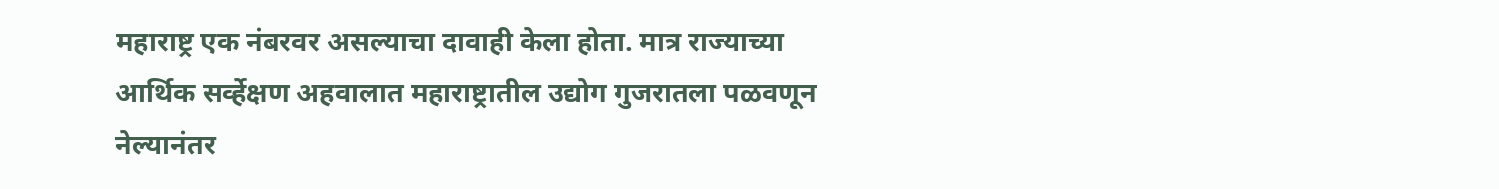महाराष्ट्र एक नंबरवर असल्याचा दावाही केला होता. मात्र राज्याच्या आर्थिक सर्व्हेक्षण अहवालात महाराष्ट्रातील उद्योग गुजरातला पळवणून नेल्यानंतर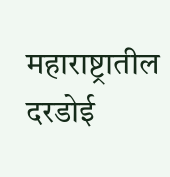महाराष्ट्रातील दरडोई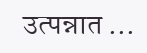उत्पन्नात …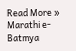Read More »
Marathi e-Batmya